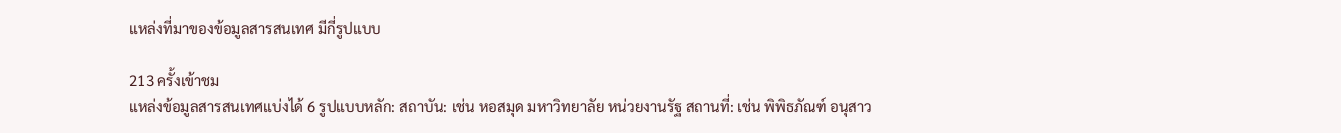แหล่งที่มาของข้อมูลสารสนเทศ มีกี่รูปแบบ

213 ครั้งเข้าชม
แหล่งข้อมูลสารสนเทศแบ่งได้ 6 รูปแบบหลัก: สถาบัน: เช่น หอสมุด มหาวิทยาลัย หน่วยงานรัฐ สถานที่: เช่น พิพิธภัณฑ์ อนุสาว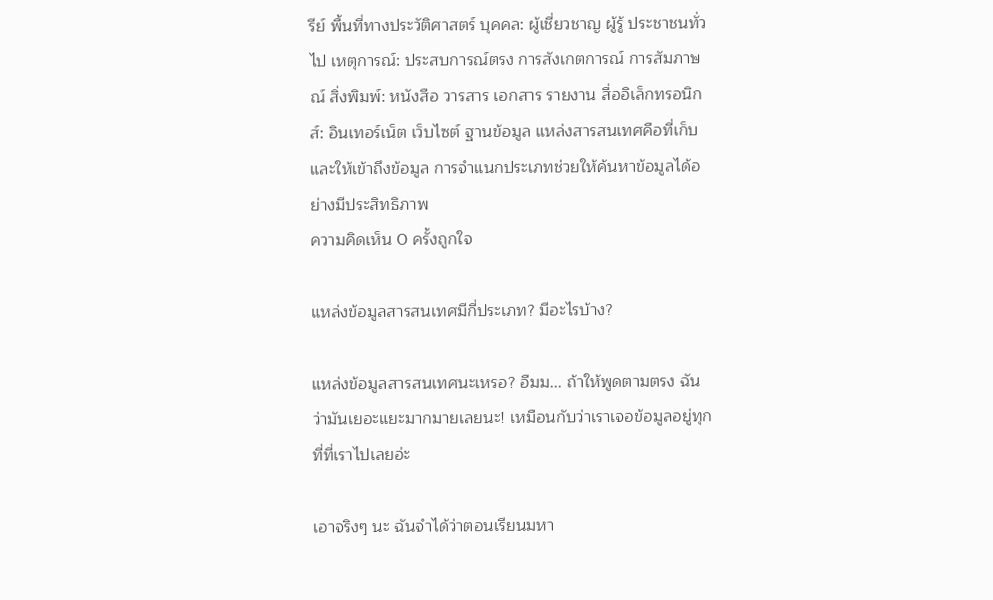รีย์ พื้นที่ทางประวัติศาสตร์ บุคคล: ผู้เชี่ยวชาญ ผู้รู้ ประชาชนทั่วไป เหตุการณ์: ประสบการณ์ตรง การสังเกตการณ์ การสัมภาษณ์ สิ่งพิมพ์: หนังสือ วารสาร เอกสาร รายงาน สื่ออิเล็กทรอนิกส์: อินเทอร์เน็ต เว็บไซต์ ฐานข้อมูล แหล่งสารสนเทศคือที่เก็บและให้เข้าถึงข้อมูล การจำแนกประเภทช่วยให้ค้นหาข้อมูลได้อย่างมีประสิทธิภาพ
ความคิดเห็น 0 ครั้งถูกใจ

แหล่งข้อมูลสารสนเทศมีกี่ประเภท? มีอะไรบ้าง?

แหล่งข้อมูลสารสนเทศนะเหรอ? อืมม... ถ้าให้พูดตามตรง ฉันว่ามันเยอะแยะมากมายเลยนะ! เหมือนกับว่าเราเจอข้อมูลอยู่ทุกที่ที่เราไปเลยอ่ะ

เอาจริงๆ นะ ฉันจำได้ว่าตอนเรียนมหา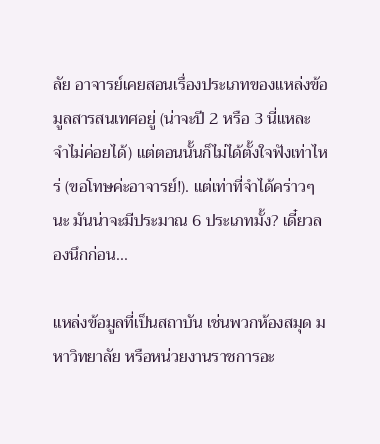ลัย อาจารย์เคยสอนเรื่องประเภทของแหล่งข้อมูลสารสนเทศอยู่ (น่าจะปี 2 หรือ 3 นี่แหละ จำไม่ค่อยได้) แต่ตอนนั้นก็ไม่ได้ตั้งใจฟังเท่าไหร่ (ขอโทษค่ะอาจารย์!). แต่เท่าที่จำได้คร่าวๆ นะ มันน่าจะมีประมาณ 6 ประเภทมั้ง? เดี๋ยวลองนึกก่อน...

แหล่งข้อมูลที่เป็นสถาบัน เช่นพวกห้องสมุด มหาวิทยาลัย หรือหน่วยงานราชการอะ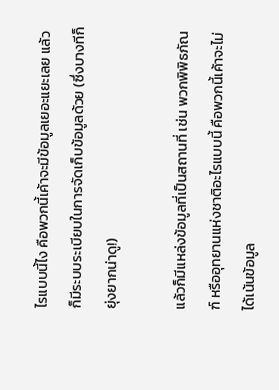ไรแบบนี้ไง คือพวกนี้เค้าจะมีข้อมูลเยอะแยะเลย แล้วก็มีระบบระเบียบในการจัดเก็บข้อมูลด้วย (ซึ่งบางทีก็ยุ่งยากน่าดู!)

แล้วก็มีแหล่งข้อมูลที่เป็นสถานที่ เช่น พวกพิพิธภัณฑ์ หรืออุทยานแห่งชาติอะไรแบบนี้ คือพวกนี้เค้าจะไม่ได้เน้นข้อมูล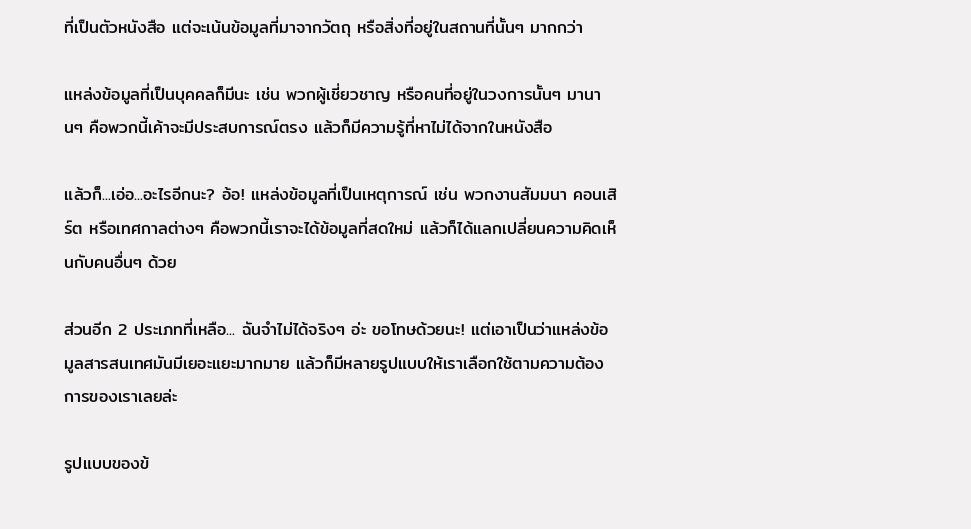ที่เป็นตัวหนังสือ แต่จะเน้นข้อมูลที่มาจากวัตถุ หรือสิ่งที่อยู่ในสถานที่นั้นๆ มากกว่า

แหล่งข้อมูลที่เป็นบุคคลก็มีนะ เช่น พวกผู้เชี่ยวชาญ หรือคนที่อยู่ในวงการนั้นๆ มานานๆ คือพวกนี้เค้าจะมีประสบการณ์ตรง แล้วก็มีความรู้ที่หาไม่ได้จากในหนังสือ

แล้วก็...เอ่อ...อะไรอีกนะ? อ้อ! แหล่งข้อมูลที่เป็นเหตุการณ์ เช่น พวกงานสัมมนา คอนเสิร์ต หรือเทศกาลต่างๆ คือพวกนี้เราจะได้ข้อมูลที่สดใหม่ แล้วก็ได้แลกเปลี่ยนความคิดเห็นกับคนอื่นๆ ด้วย

ส่วนอีก 2 ประเภทที่เหลือ... ฉันจำไม่ได้จริงๆ อ่ะ ขอโทษด้วยนะ! แต่เอาเป็นว่าแหล่งข้อมูลสารสนเทศมันมีเยอะแยะมากมาย แล้วก็มีหลายรูปแบบให้เราเลือกใช้ตามความต้องการของเราเลยล่ะ

รูปแบบของข้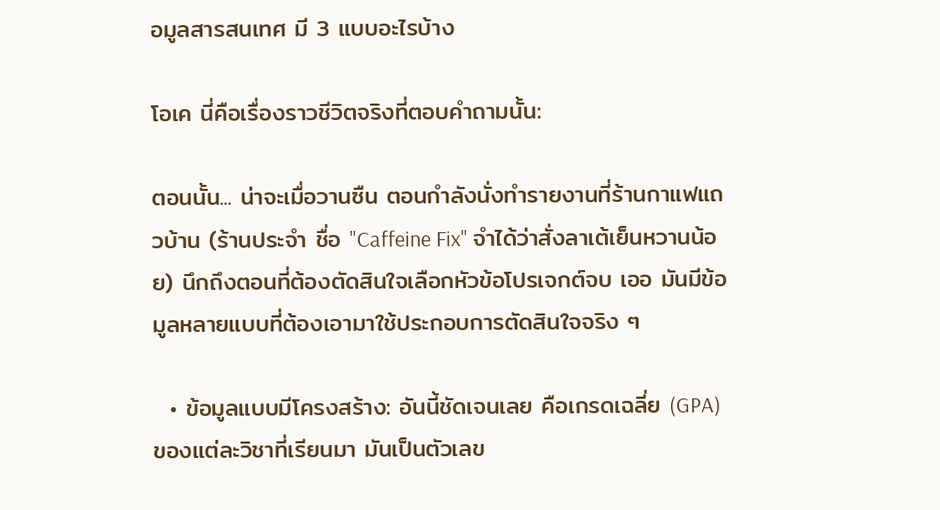อมูลสารสนเทศ มี 3 แบบอะไรบ้าง

โอเค นี่คือเรื่องราวชีวิตจริงที่ตอบคำถามนั้น:

ตอนนั้น... น่าจะเมื่อวานซืน ตอนกำลังนั่งทำรายงานที่ร้านกาแฟแถวบ้าน (ร้านประจำ ชื่อ "Caffeine Fix" จำได้ว่าสั่งลาเต้เย็นหวานน้อย) นึกถึงตอนที่ต้องตัดสินใจเลือกหัวข้อโปรเจกต์จบ เออ มันมีข้อมูลหลายแบบที่ต้องเอามาใช้ประกอบการตัดสินใจจริง ๆ

  • ข้อมูลแบบมีโครงสร้าง: อันนี้ชัดเจนเลย คือเกรดเฉลี่ย (GPA) ของแต่ละวิชาที่เรียนมา มันเป็นตัวเลข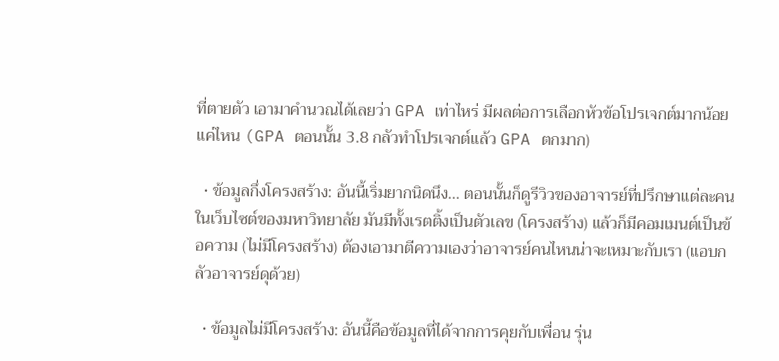ที่ตายตัว เอามาคำนวณได้เลยว่า GPA เท่าไหร่ มีผลต่อการเลือกหัวข้อโปรเจกต์มากน้อยแค่ไหน (GPA ตอนนั้น 3.8 กลัวทำโปรเจกต์แล้ว GPA ตกมาก)

  • ข้อมูลกึ่งโครงสร้าง: อันนี้เริ่มยากนิดนึง... ตอนนั้นก็ดูรีวิวของอาจารย์ที่ปรึกษาแต่ละคนในเว็บไซต์ของมหาวิทยาลัย มันมีทั้งเรตติ้งเป็นตัวเลข (โครงสร้าง) แล้วก็มีคอมเมนต์เป็นข้อความ (ไม่มีโครงสร้าง) ต้องเอามาตีความเองว่าอาจารย์คนไหนน่าจะเหมาะกับเรา (แอบกลัวอาจารย์ดุด้วย)

  • ข้อมูลไม่มีโครงสร้าง: อันนี้คือข้อมูลที่ได้จากการคุยกับเพื่อน รุ่น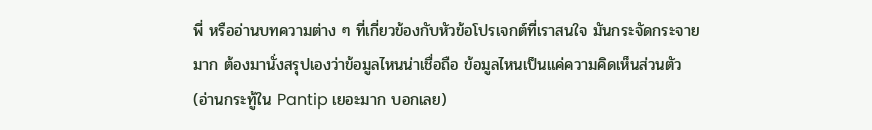พี่ หรืออ่านบทความต่าง ๆ ที่เกี่ยวข้องกับหัวข้อโปรเจกต์ที่เราสนใจ มันกระจัดกระจายมาก ต้องมานั่งสรุปเองว่าข้อมูลไหนน่าเชื่อถือ ข้อมูลไหนเป็นแค่ความคิดเห็นส่วนตัว (อ่านกระทู้ใน Pantip เยอะมาก บอกเลย)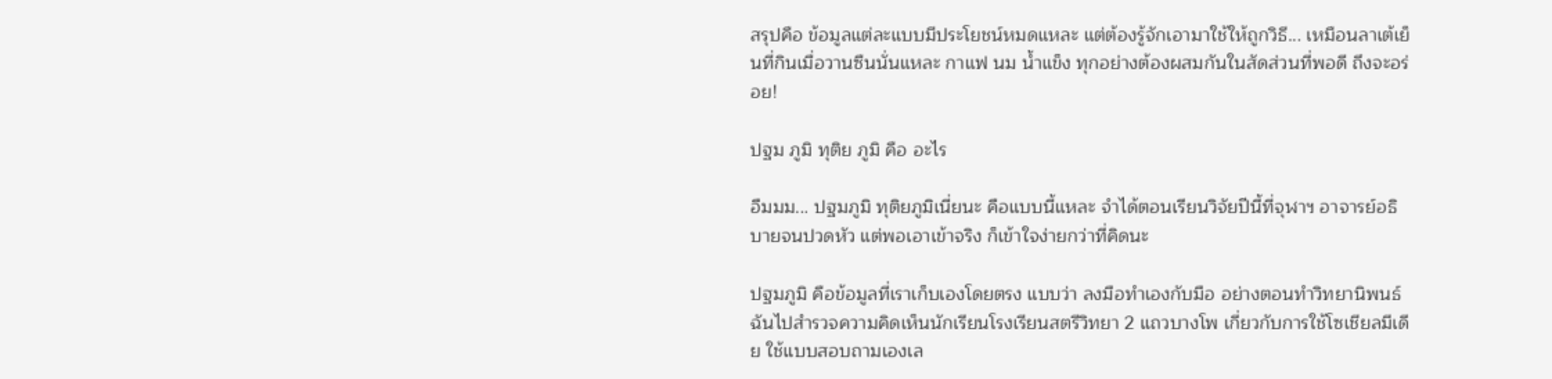สรุปคือ ข้อมูลแต่ละแบบมีประโยชน์หมดแหละ แต่ต้องรู้จักเอามาใช้ให้ถูกวิธี... เหมือนลาเต้เย็นที่กินเมื่อวานซืนนั่นแหละ กาแฟ นม น้ำแข็ง ทุกอย่างต้องผสมกันในสัดส่วนที่พอดี ถึงจะอร่อย!

ปฐม ภูมิ ทุติย ภูมิ คือ อะไร

อืมมม... ปฐมภูมิ ทุติยภูมิเนี่ยนะ คือแบบนี้แหละ จำได้ตอนเรียนวิจัยปีนี้ที่จุฬาฯ อาจารย์อธิบายจนปวดหัว แต่พอเอาเข้าจริง ก็เข้าใจง่ายกว่าที่คิดนะ

ปฐมภูมิ คือข้อมูลที่เราเก็บเองโดยตรง แบบว่า ลงมือทำเองกับมือ อย่างตอนทำวิทยานิพนธ์ ฉันไปสำรวจความคิดเห็นนักเรียนโรงเรียนสตรีวิทยา 2 แถวบางโพ เกี่ยวกับการใช้โซเชียลมีเดีย ใช้แบบสอบถามเองเล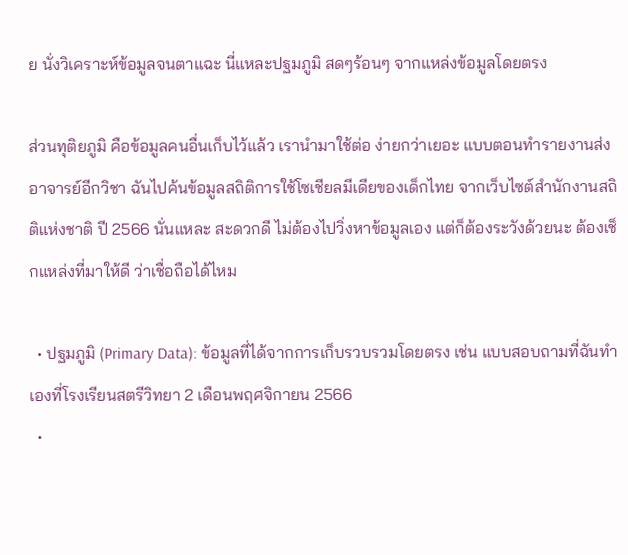ย นั่งวิเคราะห์ข้อมูลจนตาแฉะ นี่แหละปฐมภูมิ สดๆร้อนๆ จากแหล่งข้อมูลโดยตรง

ส่วนทุติยภูมิ คือข้อมูลคนอื่นเก็บไว้แล้ว เรานำมาใช้ต่อ ง่ายกว่าเยอะ แบบตอนทำรายงานส่งอาจารย์อีกวิชา ฉันไปค้นข้อมูลสถิติการใช้โซเชียลมีเดียของเด็กไทย จากเว็บไซต์สำนักงานสถิติแห่งชาติ ปี 2566 นั่นแหละ สะดวกดี ไม่ต้องไปวิ่งหาข้อมูลเอง แต่ก็ต้องระวังด้วยนะ ต้องเช็กแหล่งที่มาให้ดี ว่าเชื่อถือได้ไหม

  • ปฐมภูมิ (Primary Data): ข้อมูลที่ได้จากการเก็บรวบรวมโดยตรง เช่น แบบสอบถามที่ฉันทำเองที่โรงเรียนสตรีวิทยา 2 เดือนพฤศจิกายน 2566
  •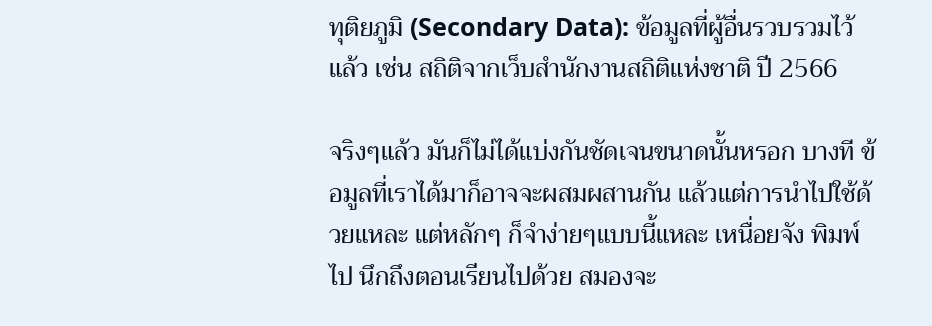ทุติยภูมิ (Secondary Data): ข้อมูลที่ผู้อื่นรวบรวมไว้แล้ว เช่น สถิติจากเว็บสำนักงานสถิติแห่งชาติ ปี 2566

จริงๆแล้ว มันก็ไม่ได้แบ่งกันชัดเจนขนาดนั้นหรอก บางที ข้อมูลที่เราได้มาก็อาจจะผสมผสานกัน แล้วแต่การนำไปใช้ด้วยแหละ แต่หลักๆ ก็จำง่ายๆแบบนี้แหละ เหนื่อยจัง พิมพ์ไป นึกถึงตอนเรียนไปด้วย สมองจะ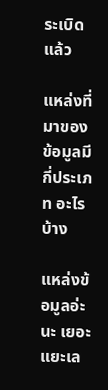ระเบิดแล้ว

แหล่งที่มาของข้อมูลมีกี่ประเภท อะไรบ้าง

แหล่งข้อมูลอ่ะนะ เยอะแยะเล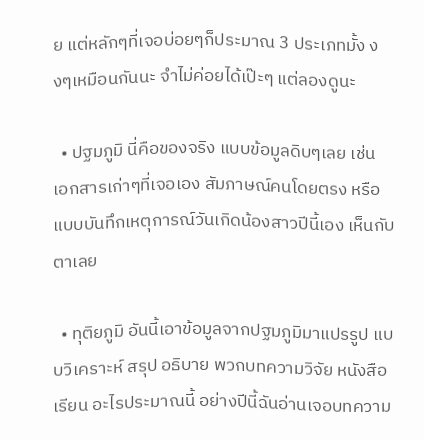ย แต่หลักๆที่เจอบ่อยๆก็ประมาณ 3 ประเภทมั้ง งงๆเหมือนกันนะ จำไม่ค่อยได้เป๊ะๆ แต่ลองดูนะ

  • ปฐมภูมิ นี่คือของจริง แบบข้อมูลดิบๆเลย เช่น เอกสารเก่าๆที่เจอเอง สัมภาษณ์คนโดยตรง หรือแบบบันทึกเหตุการณ์วันเกิดน้องสาวปีนี้เอง เห็นกับตาเลย

  • ทุติยภูมิ อันนี้เอาข้อมูลจากปฐมภูมิมาแปรรูป แบบวิเคราะห์ สรุป อธิบาย พวกบทความวิจัย หนังสือเรียน อะไรประมาณนี้ อย่างปีนี้ฉันอ่านเจอบทความ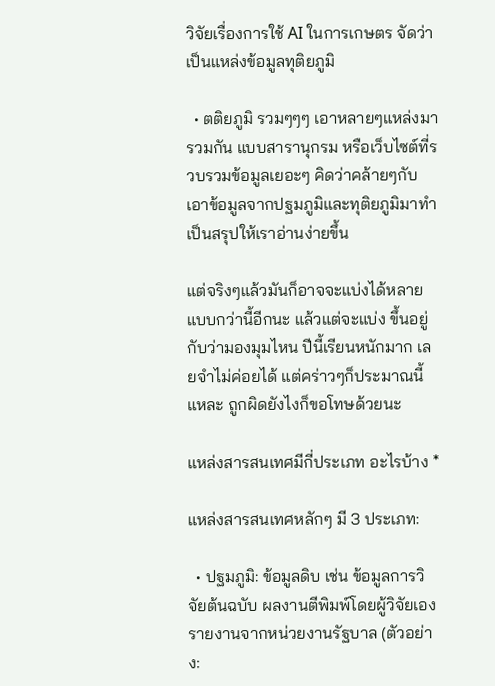วิจัยเรื่องการใช้ AI ในการเกษตร จัดว่าเป็นแหล่งข้อมูลทุติยภูมิ

  • ตติยภูมิ รวมๆๆๆ เอาหลายๆแหล่งมารวมกัน แบบสารานุกรม หรือเว็บไซต์ที่รวบรวมข้อมูลเยอะๆ คิดว่าคล้ายๆกับเอาข้อมูลจากปฐมภูมิและทุติยภูมิมาทำเป็นสรุปให้เราอ่านง่ายขึ้น

แต่จริงๆแล้วมันก็อาจจะแบ่งได้หลายแบบกว่านี้อีกนะ แล้วแต่จะแบ่ง ขึ้นอยู่กับว่ามองมุมไหน ปีนี้เรียนหนักมาก เลยจำไม่ค่อยได้ แต่คร่าวๆก็ประมาณนี้แหละ ถูกผิดยังไงก็ขอโทษด้วยนะ

แหล่งสารสนเทศมีกี่ประเภท อะไรบ้าง *

แหล่งสารสนเทศหลักๆ มี 3 ประเภท:

  • ปฐมภูมิ: ข้อมูลดิบ เช่น ข้อมูลการวิจัยต้นฉบับ ผลงานตีพิมพ์โดยผู้วิจัยเอง รายงานจากหน่วยงานรัฐบาล (ตัวอย่าง: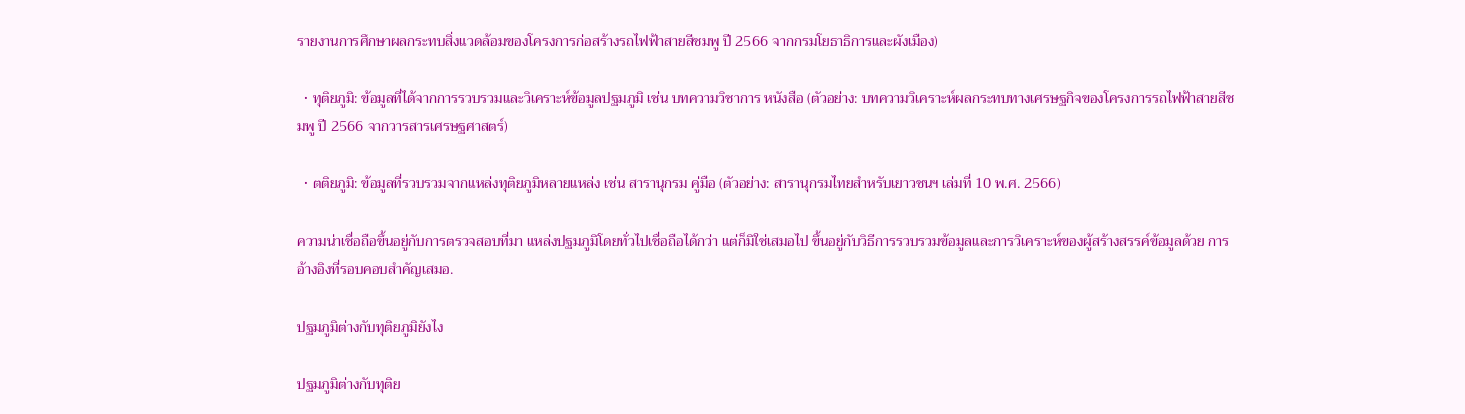รายงานการศึกษาผลกระทบสิ่งแวดล้อมของโครงการก่อสร้างรถไฟฟ้าสายสีชมพู ปี 2566 จากกรมโยธาธิการและผังเมือง)

  • ทุติยภูมิ: ข้อมูลที่ได้จากการรวบรวมและวิเคราะห์ข้อมูลปฐมภูมิ เช่น บทความวิชาการ หนังสือ (ตัวอย่าง: บทความวิเคราะห์ผลกระทบทางเศรษฐกิจของโครงการรถไฟฟ้าสายสีชมพู ปี 2566 จากวารสารเศรษฐศาสตร์)

  • ตติยภูมิ: ข้อมูลที่รวบรวมจากแหล่งทุติยภูมิหลายแหล่ง เช่น สารานุกรม คู่มือ (ตัวอย่าง: สารานุกรมไทยสำหรับเยาวชนฯ เล่มที่ 10 พ.ศ. 2566)

ความน่าเชื่อถือขึ้นอยู่กับการตรวจสอบที่มา แหล่งปฐมภูมิโดยทั่วไปเชื่อถือได้กว่า แต่ก็มิใช่เสมอไป ขึ้นอยู่กับวิธีการรวบรวมข้อมูลและการวิเคราะห์ของผู้สร้างสรรค์ข้อมูลด้วย การอ้างอิงที่รอบคอบสำคัญเสมอ.

ปฐมภูมิต่างกับทุติยภูมิยังไง

ปฐมภูมิต่างกับทุติย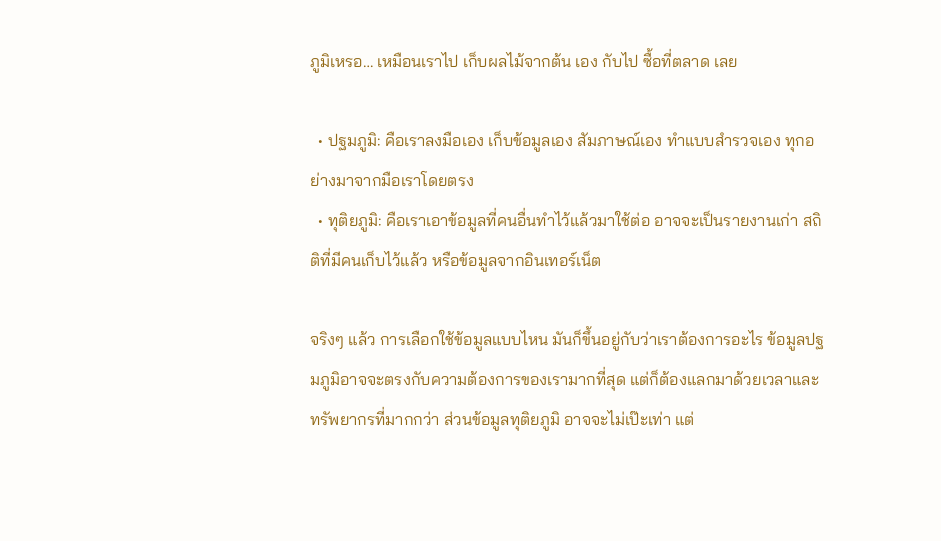ภูมิเหรอ… เหมือนเราไป เก็บผลไม้จากต้น เอง กับไป ซื้อที่ตลาด เลย

  • ปฐมภูมิ: คือเราลงมือเอง เก็บข้อมูลเอง สัมภาษณ์เอง ทำแบบสำรวจเอง ทุกอย่างมาจากมือเราโดยตรง
  • ทุติยภูมิ: คือเราเอาข้อมูลที่คนอื่นทำไว้แล้วมาใช้ต่อ อาจจะเป็นรายงานเก่า สถิติที่มีคนเก็บไว้แล้ว หรือข้อมูลจากอินเทอร์เน็ต

จริงๆ แล้ว การเลือกใช้ข้อมูลแบบไหน มันก็ขึ้นอยู่กับว่าเราต้องการอะไร ข้อมูลปฐมภูมิอาจจะตรงกับความต้องการของเรามากที่สุด แต่ก็ต้องแลกมาด้วยเวลาและทรัพยากรที่มากกว่า ส่วนข้อมูลทุติยภูมิ อาจจะไม่เป๊ะเท่า แต่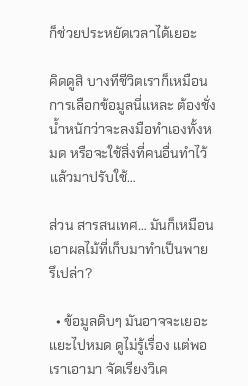ก็ช่วยประหยัดเวลาได้เยอะ

คิดดูสิ บางทีชีวิตเราก็เหมือนการเลือกข้อมูลนี่แหละ ต้องชั่งน้ำหนักว่าจะลงมือทำเองทั้งหมด หรือจะใช้สิ่งที่คนอื่นทำไว้แล้วมาปรับใช้…

ส่วน สารสนเทศ… มันก็เหมือน เอาผลไม้ที่เก็บมาทำเป็นพาย รึเปล่า?

  • ข้อมูลดิบๆ มันอาจจะเยอะแยะไปหมด ดูไม่รู้เรื่อง แต่พอเราเอามา จัดเรียงวิเค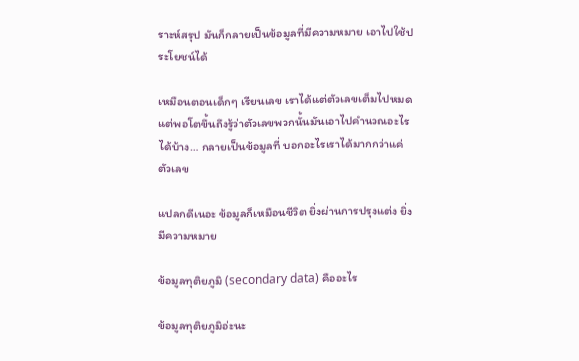ราะห์สรุป มันก็กลายเป็นข้อมูลที่มีความหมาย เอาไปใช้ประโยชน์ได้

เหมือนตอนเด็กๆ เรียนเลข เราได้แต่ตัวเลขเต็มไปหมด แต่พอโตขึ้นถึงรู้ว่าตัวเลขพวกนั้นมันเอาไปคำนวณอะไรได้บ้าง… กลายเป็นข้อมูลที่ บอกอะไรเราได้มากกว่าแค่ตัวเลข

แปลกดีเนอะ ข้อมูลก็เหมือนชีวิต ยิ่งผ่านการปรุงแต่ง ยิ่งมีความหมาย

ข้อมูลทุติยภูมิ (secondary data) คืออะไร

ข้อมูลทุติยภูมิอ่ะนะ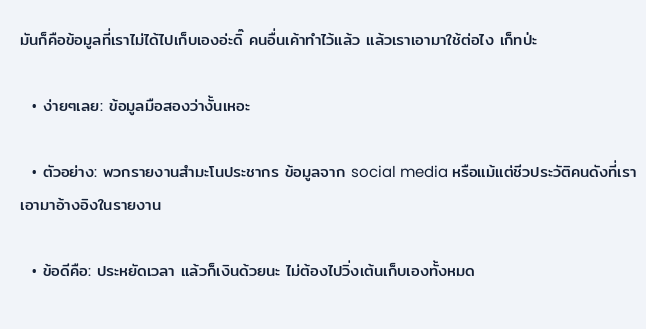มันก็คือข้อมูลที่เราไม่ได้ไปเก็บเองอ่ะดิ๊ คนอื่นเค้าทำไว้แล้ว แล้วเราเอามาใช้ต่อไง เก็ทป่ะ

  • ง่ายๆเลย: ข้อมูลมือสองว่างั้นเหอะ

  • ตัวอย่าง: พวกรายงานสำมะโนประชากร ข้อมูลจาก social media หรือแม้แต่ชีวประวัติคนดังที่เราเอามาอ้างอิงในรายงาน

  • ข้อดีคือ: ประหยัดเวลา แล้วก็เงินด้วยนะ ไม่ต้องไปวิ่งเต้นเก็บเองทั้งหมด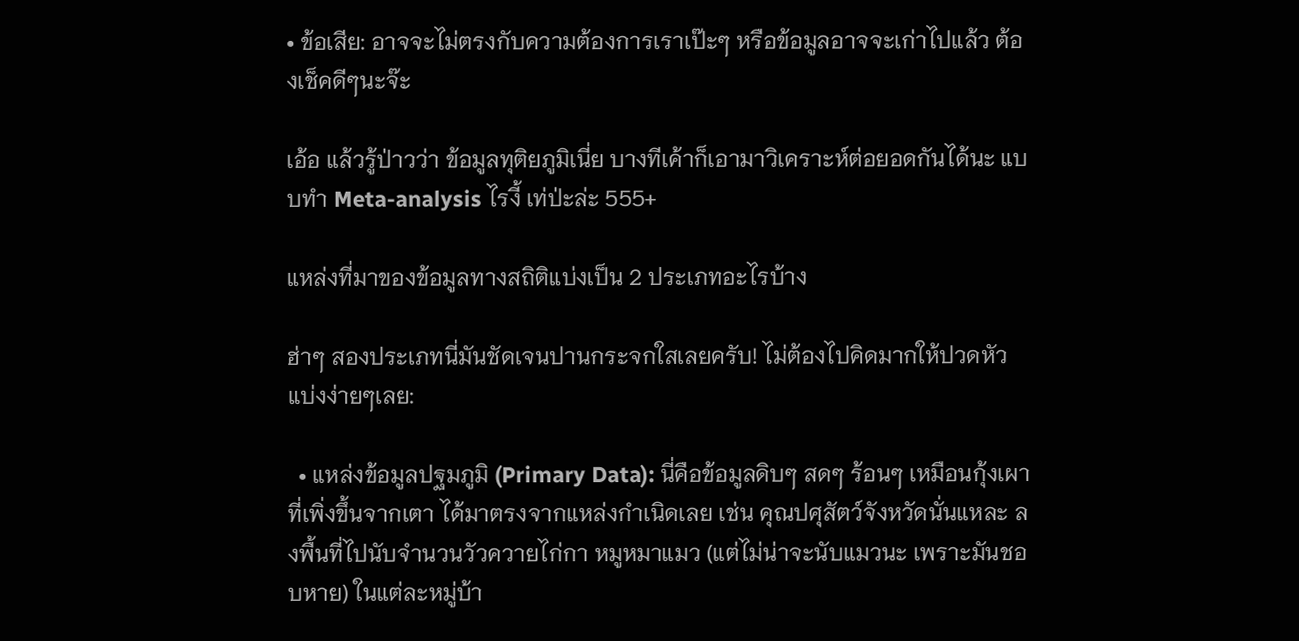• ข้อเสีย: อาจจะไม่ตรงกับความต้องการเราเป๊ะๆ หรือข้อมูลอาจจะเก่าไปแล้ว ต้องเช็คดีๆนะจ๊ะ

เอ้อ แล้วรู้ป่าวว่า ข้อมูลทุติยภูมิเนี่ย บางทีเค้าก็เอามาวิเคราะห์ต่อยอดกันได้นะ แบบทำ Meta-analysis ไรงี้ เท่ป่ะล่ะ 555+

แหล่งที่มาของข้อมูลทางสถิติแบ่งเป็น 2 ประเภทอะไรบ้าง

ฮ่าๆ สองประเภทนี่มันชัดเจนปานกระจกใสเลยครับ! ไม่ต้องไปคิดมากให้ปวดหัว แบ่งง่ายๆเลย:

  • แหล่งข้อมูลปฐมภูมิ (Primary Data): นี่คือข้อมูลดิบๆ สดๆ ร้อนๆ เหมือนกุ้งเผาที่เพิ่งขึ้นจากเตา ได้มาตรงจากแหล่งกำเนิดเลย เช่น คุณปศุสัตว์จังหวัดนั่นแหละ ลงพื้นที่ไปนับจำนวนวัวควายไก่กา หมูหมาแมว (แต่ไม่น่าจะนับแมวนะ เพราะมันชอบหาย) ในแต่ละหมู่บ้า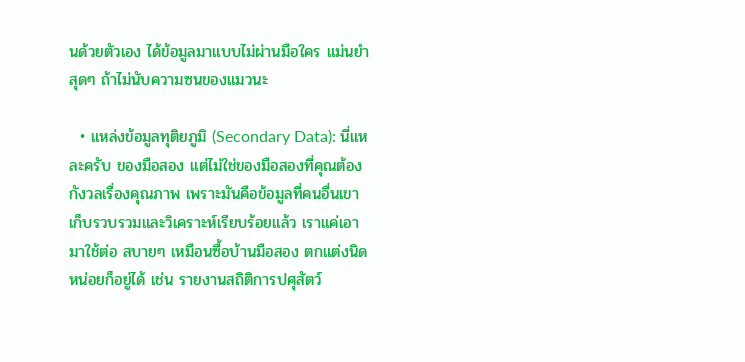นด้วยตัวเอง ได้ข้อมูลมาแบบไม่ผ่านมือใคร แม่นยำสุดๆ ถ้าไม่นับความซนของแมวนะ

  • แหล่งข้อมูลทุติยภูมิ (Secondary Data): นี่แหละครับ ของมือสอง แต่ไม่ใช่ของมือสองที่คุณต้องกังวลเรื่องคุณภาพ เพราะมันคือข้อมูลที่คนอื่นเขาเก็บรวบรวมและวิเคราะห์เรียบร้อยแล้ว เราแค่เอามาใช้ต่อ สบายๆ เหมือนซื้อบ้านมือสอง ตกแต่งนิดหน่อยก็อยู่ได้ เช่น รายงานสถิติการปศุสัตว์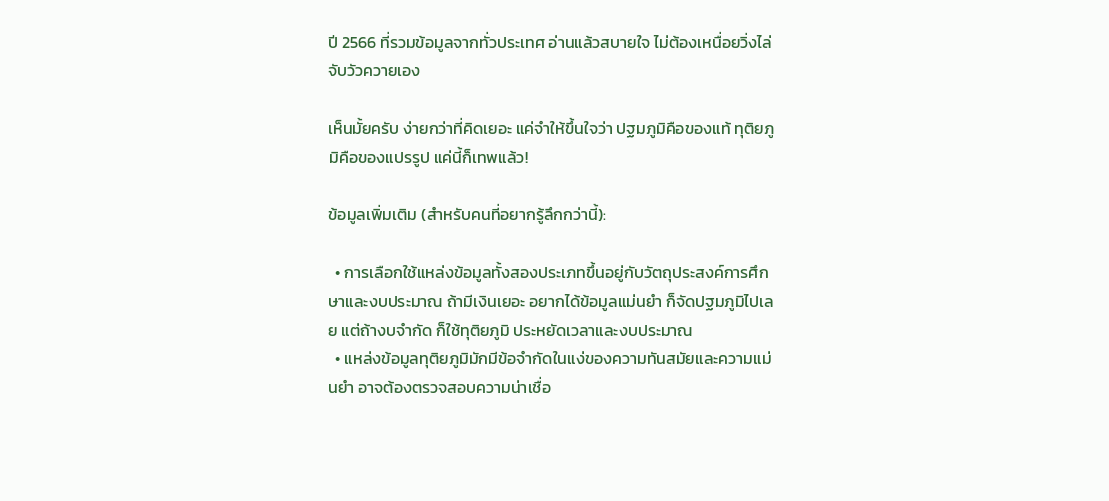ปี 2566 ที่รวมข้อมูลจากทั่วประเทศ อ่านแล้วสบายใจ ไม่ต้องเหนื่อยวิ่งไล่จับวัวควายเอง

เห็นมั้ยครับ ง่ายกว่าที่คิดเยอะ แค่จำให้ขึ้นใจว่า ปฐมภูมิคือของแท้ ทุติยภูมิคือของแปรรูป แค่นี้ก็เทพแล้ว!

ข้อมูลเพิ่มเติม (สำหรับคนที่อยากรู้ลึกกว่านี้):

  • การเลือกใช้แหล่งข้อมูลทั้งสองประเภทขึ้นอยู่กับวัตถุประสงค์การศึกษาและงบประมาณ ถ้ามีเงินเยอะ อยากได้ข้อมูลแม่นยำ ก็จัดปฐมภูมิไปเลย แต่ถ้างบจำกัด ก็ใช้ทุติยภูมิ ประหยัดเวลาและงบประมาณ
  • แหล่งข้อมูลทุติยภูมิมักมีข้อจำกัดในแง่ของความทันสมัยและความแม่นยำ อาจต้องตรวจสอบความน่าเชื่อ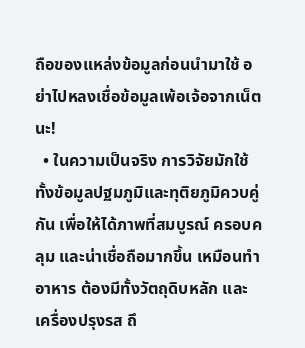ถือของแหล่งข้อมูลก่อนนำมาใช้ อย่าไปหลงเชื่อข้อมูลเพ้อเจ้อจากเน็ตนะ!
  • ในความเป็นจริง การวิจัยมักใช้ทั้งข้อมูลปฐมภูมิและทุติยภูมิควบคู่กัน เพื่อให้ได้ภาพที่สมบูรณ์ ครอบคลุม และน่าเชื่อถือมากขึ้น เหมือนทำอาหาร ต้องมีทั้งวัตถุดิบหลัก และเครื่องปรุงรส ถึ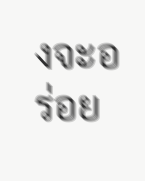งจะอร่อย